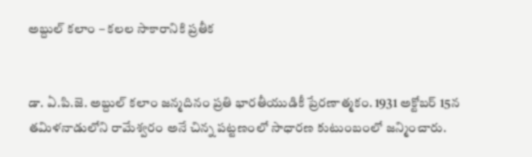అబ్దుల్ కలాం – కలల సాకారానికి ప్రతీక


డా. ఏ.పి.జె. అబ్దుల్ కలాం జన్మదినం ప్రతి భారతీయుడికీ ప్రేరణాత్మకం. 1931 అక్టోబర్ 15న తమిళనాడులోని రామేశ్వరం అనే చిన్న పట్టణంలో సాధారణ కుటుంబంలో జన్మించారు.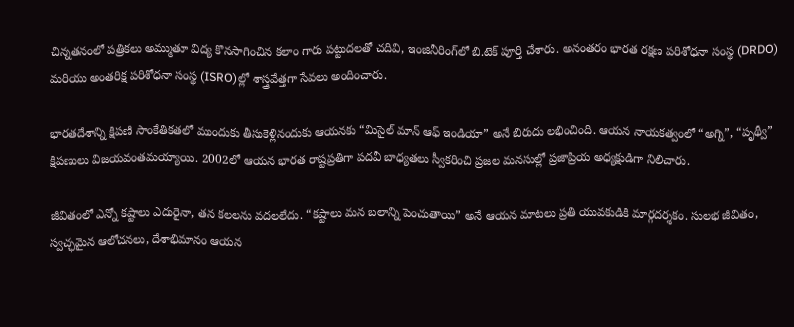చిన్నతనంలో పత్రికలు అమ్ముతూ విద్య కొనసాగించిన కలాం గారు పట్టుదలతో చదివి, ఇంజినీరింగ్‌లో బి.టెక్ పూర్తి చేశారు. అనంతరం భారత రక్షణ పరిశోధనా సంస్థ (DRDO) మరియు అంతరిక్ష పరిశోధనా సంస్థ (ISRO)ల్లో శాస్త్రవేత్తగా సేవలు అందించారు.

భారతదేశాన్ని క్షిపణి సాంకేతికతలో ముందుకు తీసుకెళ్లినందుకు ఆయనకు “మిసైల్ మాన్ ఆఫ్ ఇండియా” అనే బిరుదు లభించింది. ఆయన నాయకత్వంలో “అగ్ని”, “పృథ్వీ” క్షిపణులు విజయవంతమయ్యాయి. 2002లో ఆయన భారత రాష్టప్రతిగా పదవీ బాధ్యతలు స్వీకరించి ప్రజల మనసుల్లో ప్రజాప్రియ అధ్యక్షుడిగా నిలిచారు.

జీవితంలో ఎన్నో కష్టాలు ఎదురైనా, తన కలలను వదలలేదు. “కష్టాలు మన బలాన్ని పెంచుతాయి” అనే ఆయన మాటలు ప్రతి యువకుడికి మార్గదర్శకం. సులభ జీవితం, స్వచ్ఛమైన ఆలోచనలు, దేశాభిమానం ఆయన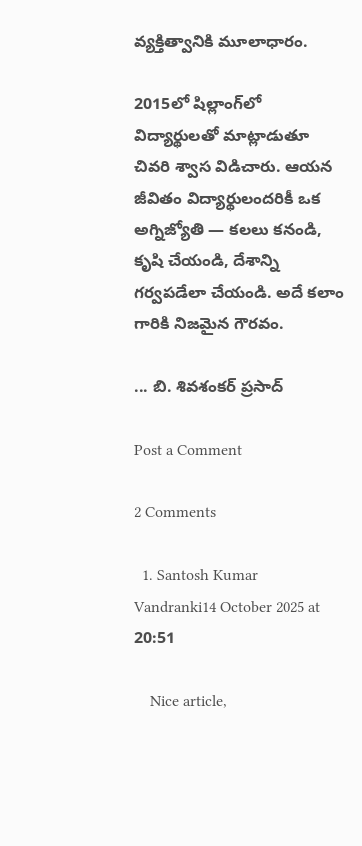వ్యక్తిత్వానికి మూలాధారం.

2015లో షిల్లాంగ్‌లో విద్యార్థులతో మాట్లాడుతూ చివరి శ్వాస విడిచారు. ఆయన జీవితం విద్యార్థులందరికీ ఒక అగ్నిజ్యోతి — కలలు కనండి, కృషి చేయండి, దేశాన్ని గర్వపడేలా చేయండి. అదే కలాం గారికి నిజమైన గౌరవం.

... బి. శివశంకర్ ప్రసాద్

Post a Comment

2 Comments

  1. Santosh Kumar Vandranki14 October 2025 at 20:51

    Nice article,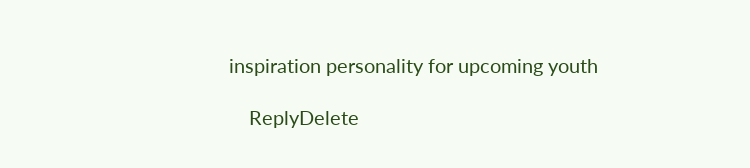inspiration personality for upcoming youth

    ReplyDelete